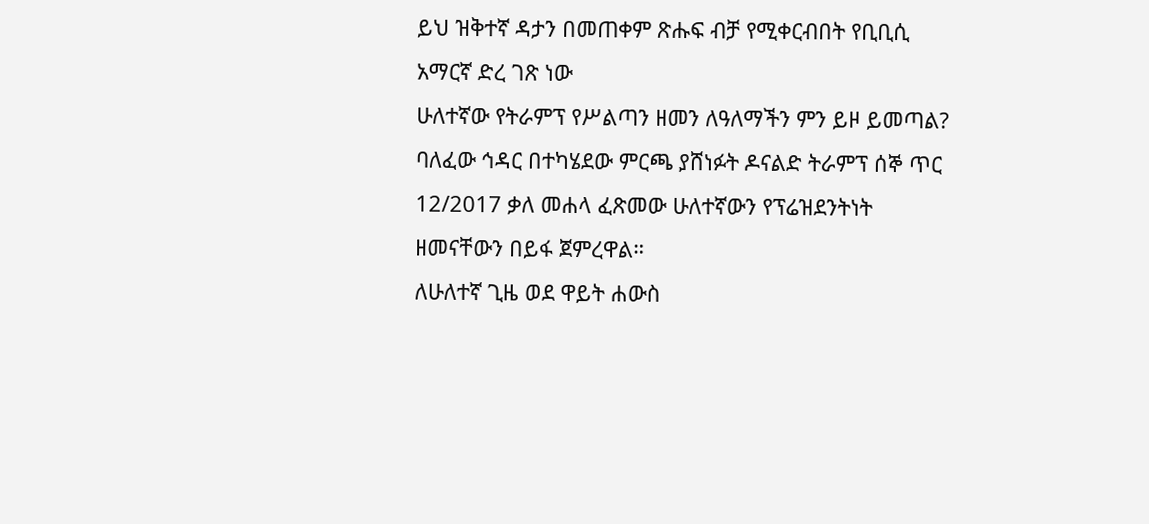ይህ ዝቅተኛ ዳታን በመጠቀም ጽሑፍ ብቻ የሚቀርብበት የቢቢሲ አማርኛ ድረ ገጽ ነው
ሁለተኛው የትራምፕ የሥልጣን ዘመን ለዓለማችን ምን ይዞ ይመጣል?
ባለፈው ኅዳር በተካሄደው ምርጫ ያሸነፉት ዶናልድ ትራምፕ ሰኞ ጥር 12/2017 ቃለ መሐላ ፈጽመው ሁለተኛውን የፕሬዝደንትነት ዘመናቸውን በይፋ ጀምረዋል።
ለሁለተኛ ጊዜ ወደ ዋይት ሐውስ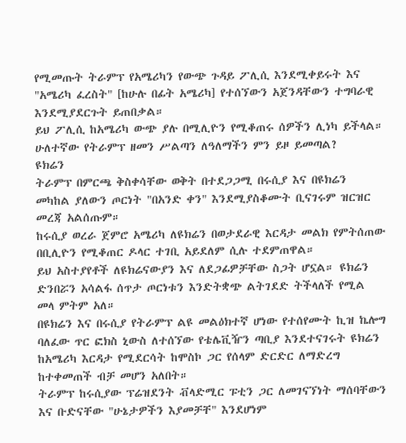የሚመጡት ትራምፕ የአሜሪካን የውጭ ጉዳይ ፖሊሲ እንደሚቀይሩት እና "አሜሪካ ፈረስት" [ከሁሉ በፊት አሜሪካ] የተሰኘውን አጀንዳቸውን ተግባራዊ እንደሚያደርጉት ይጠበቃል።
ይህ ፖሊሲ ከአሜሪካ ውጭ ያሉ በሚሊዮን የሚቆጠሩ ሰዎችን ሊነካ ይችላል።
ሁለተኛው የትራምፕ ዘመን ሥልጣን ለዓለማችን ምን ይዞ ይመጣል?
ዩክሬን
ትራምፕ በምርጫ ቅስቀሳቸው ወቅት በተደጋጋሚ በሩሲያ እና በዩክሬን መካከል ያለውን ጦርነት "በአንድ ቀን" እንደሚያስቆሙት ቢናገሩም ዝርዝር መረጃ አልሰጡም።
ከሩሲያ ወረራ ጀምሮ አሜሪካ ለዩክሬን በወታደራዊ እርዳታ መልክ የምትሰጠው በቢሊዮን የሚቆጠር ዶላር ተገቢ አይደለም ሲሉ ተደምጠዋል።
ይህ አስተያየቶች ለዩክሬናውያን እና ለደጋፊዎቻቸው ስጋት ሆኗል። ዩክሬን ድንበሯን አሳልፋ ሰጥታ ጦርነቱን እንድትቋጭ ልትገደድ ትችላለች የሚል መላ ምትም አለ።
በዩክሬን እና በሩሲያ የትራምፕ ልዩ መልዕክተኛ ሆነው የተሰየሙት ኪዝ ኬሎግ ባለፈው ጥር ፎክስ ኒውስ ለተሰኘው የቴሌቪዥን ጣቢያ እንደተናገሩት ዩክሬን ከአሜሪካ እርዳታ የሚደርሳት ከሞስኮ ጋር የሰላም ድርድር ለማድረግ ከተቀመጠች ብቻ መሆን አለበት።
ትራምፕ ከሩሲያው ፕሬዝደንት ቭላድሚር ፑቲን ጋር ለመገናኘነት ማሰባቸውን እና ቡድናቸው "ሁኔታዎችን እያመቻቸ" እንደሆነም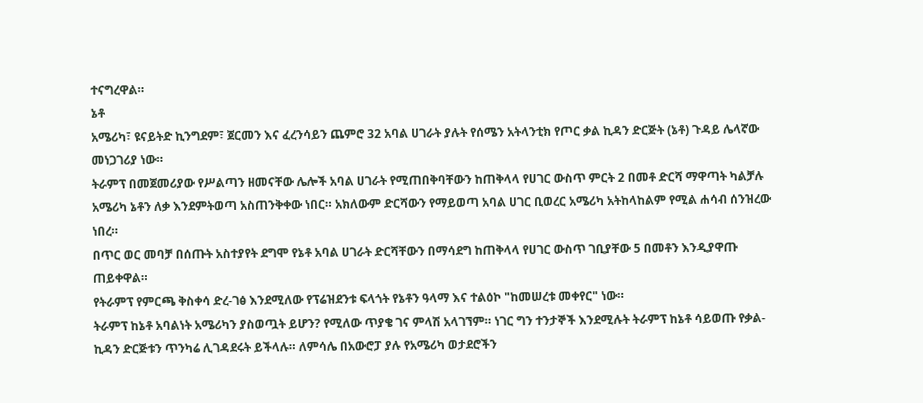ተናግረዋል።
ኔቶ
አሜሪካ፣ ዩናይትድ ኪንግደም፣ ጀርመን እና ፈረንሳይን ጨምሮ 32 አባል ሀገራት ያሉት የሰሜን አትላንቲክ የጦር ቃል ኪዳን ድርጅት (ኔቶ) ጉዳይ ሌላኛው መነጋገሪያ ነው።
ትራምፕ በመጀመሪያው የሥልጣን ዘመናቸው ሌሎች አባል ሀገራት የሚጠበቅባቸውን ከጠቅላላ የሀገር ውስጥ ምርት 2 በመቶ ድርሻ ማዋጣት ካልቻሉ አሜሪካ ኔቶን ለቃ እንደምትወጣ አስጠንቅቀው ነበር። አክለውም ድርሻውን የማይወጣ አባል ሀገር ቢወረር አሜሪካ አትከላከልም የሚል ሐሳብ ሰንዝረው ነበረ።
በጥር ወር መባቻ በሰጡት አስተያየት ደግሞ የኔቶ አባል ሀገራት ድርሻቸውን በማሳደግ ከጠቅላላ የሀገር ውስጥ ገቢያቸው 5 በመቶን እንዲያዋጡ ጠይቀዋል።
የትራምፕ የምርጫ ቅስቀሳ ድረ-ገፅ እንደሚለው የፕሬዝደንቱ ፍላጎት የኔቶን ዓላማ እና ተልዕኮ "ከመሠረቱ መቀየር" ነው።
ትራምፕ ከኔቶ አባልነት አሜሪካን ያስወጧት ይሆን? የሚለው ጥያቄ ገና ምላሽ አላገኘም። ነገር ግን ተንታኞች እንደሚሉት ትራምፕ ከኔቶ ሳይወጡ የቃል-ኪዳን ድርጅቱን ጥንካሬ ሊገዳደሩት ይችላሉ። ለምሳሌ በአውሮፓ ያሉ የአሜሪካ ወታደሮችን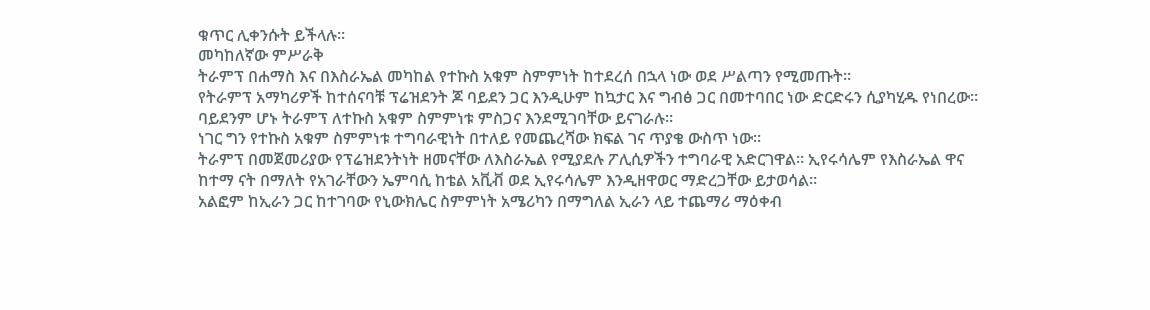ቁጥር ሊቀንሱት ይችላሉ።
መካከለኛው ምሥራቅ
ትራምፕ በሐማስ እና በእስራኤል መካከል የተኩስ አቁም ስምምነት ከተደረሰ በኋላ ነው ወደ ሥልጣን የሚመጡት።
የትራምፕ አማካሪዎች ከተሰናባቹ ፕሬዝደንት ጆ ባይደን ጋር እንዲሁም ከኳታር እና ግብፅ ጋር በመተባበር ነው ድርድሩን ሲያካሂዱ የነበረው። ባይደንም ሆኑ ትራምፕ ለተኩስ አቁም ስምምነቱ ምስጋና እንደሚገባቸው ይናገራሉ።
ነገር ግን የተኩስ አቁም ስምምነቱ ተግባራዊነት በተለይ የመጨረሻው ክፍል ገና ጥያቄ ውስጥ ነው።
ትራምፕ በመጀመሪያው የፕሬዝደንትነት ዘመናቸው ለእስራኤል የሚያደሉ ፖሊሲዎችን ተግባራዊ አድርገዋል። ኢየሩሳሌም የእስራኤል ዋና ከተማ ናት በማለት የአገራቸውን ኤምባሲ ከቴል አቪቭ ወደ ኢየሩሳሌም እንዲዘዋወር ማድረጋቸው ይታወሳል።
አልፎም ከኢራን ጋር ከተገባው የኒውክሌር ስምምነት አሜሪካን በማግለል ኢራን ላይ ተጨማሪ ማዕቀብ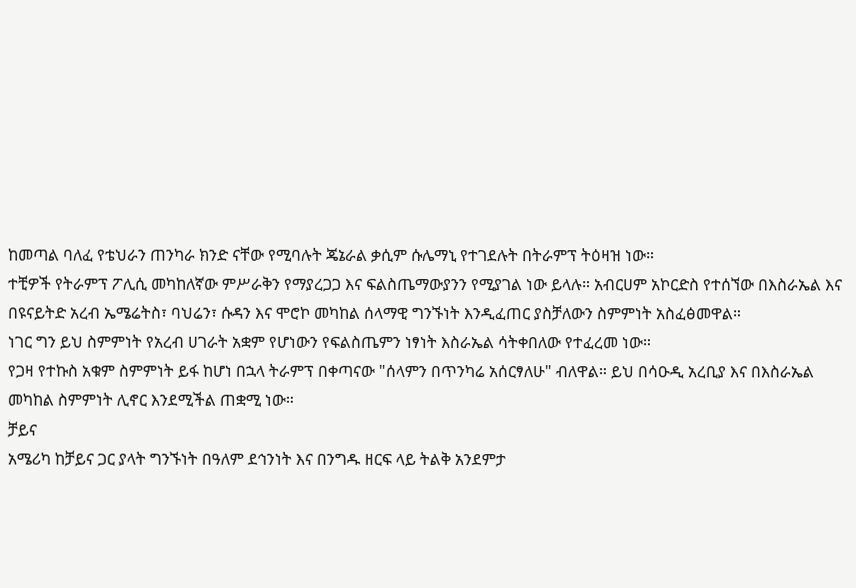ከመጣል ባለፈ የቴህራን ጠንካራ ክንድ ናቸው የሚባሉት ጄኔራል ቃሲም ሱሌማኒ የተገደሉት በትራምፕ ትዕዛዝ ነው።
ተቺዎች የትራምፕ ፖሊሲ መካከለኛው ምሥራቅን የማያረጋጋ እና ፍልስጤማውያንን የሚያገል ነው ይላሉ። አብርሀም አኮርድስ የተሰኘው በእስራኤል እና በዩናይትድ አረብ ኤሜሬትስ፣ ባህሬን፣ ሱዳን እና ሞሮኮ መካከል ሰላማዊ ግንኙነት እንዲፈጠር ያስቻለውን ስምምነት አስፈፅመዋል።
ነገር ግን ይህ ስምምነት የአረብ ሀገራት አቋም የሆነውን የፍልስጤምን ነፃነት እስራኤል ሳትቀበለው የተፈረመ ነው።
የጋዛ የተኩስ አቁም ስምምነት ይፋ ከሆነ በኋላ ትራምፕ በቀጣናው "ሰላምን በጥንካሬ አሰርፃለሁ" ብለዋል። ይህ በሳዑዲ አረቢያ እና በእስራኤል መካከል ስምምነት ሊኖር እንደሚችል ጠቋሚ ነው።
ቻይና
አሜሪካ ከቻይና ጋር ያላት ግንኙነት በዓለም ደኅንነት እና በንግዱ ዘርፍ ላይ ትልቅ አንደምታ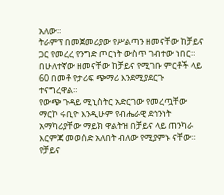አለው።
ትራምፕ በመጀመሪያው የሥልጣን ዘመናቸው ከቻይና ጋር የመረረ የንግድ ጦርነት ውስጥ ገብተው ነበር። በሁለተኛው ዘመናቸው ከቻይና የሚገቡ ምርቶች ላይ 60 በመቶ የታሪፍ ጭማሪ እንደሚያደርጉ ተናግረዋል።
የውጭ ጉዳይ ሚኒስትር አድርገው የመረጧቸው ማርኮ ሩቢዮ እንዲሁም የብሔራዊ ደኅንነት አማካሪያቸው ማይክ ዋልትዝ በቻይና ላይ ጠንካራ እርምጃ መወሰድ አለበት ብለው የሚያምኑ ናቸው።
የቻይና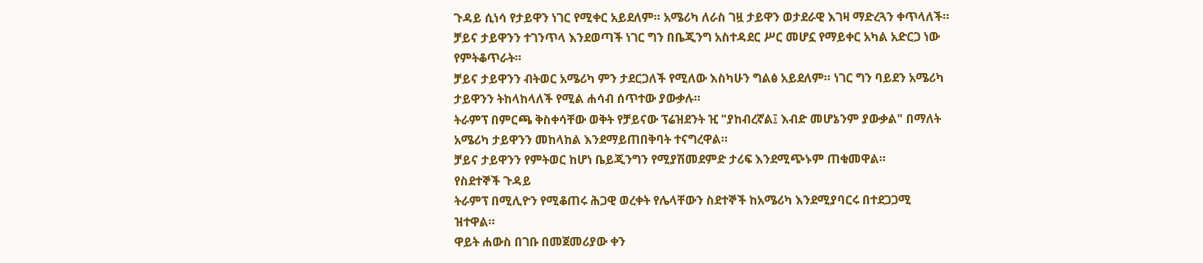ጉዳይ ሲነሳ የታይዋን ነገር የሚቀር አይደለም። አሜሪካ ለራስ ገዟ ታይዋን ወታደራዊ እገዛ ማድረጓን ቀጥላለች። ቻይና ታይዋንን ተገንጥላ እንደወጣች ነገር ግን በቤጂንግ አስተዳደር ሥር መሆኗ የማይቀር አካል አድርጋ ነው የምትቆጥራት።
ቻይና ታይዋንን ብትወር አሜሪካ ምን ታደርጋለች የሚለው እስካሁን ግልፅ አይደለም። ነገር ግን ባይደን አሜሪካ ታይዋንን ትከላከላለች የሚል ሐሳብ ሰጥተው ያውቃሉ።
ትራምፕ በምርጫ ቅስቀሳቸው ወቅት የቻይናው ፕሬዝደንት ዢ "ያከብረኛል፤ እብድ መሆኔንም ያውቃል" በማለት አሜሪካ ታይዋንን መከላከል እንደማይጠበቅባት ተናግረዋል።
ቻይና ታይዋንን የምትወር ከሆነ ቤይጂንግን የሚያሽመደምድ ታሪፍ እንደሚጭኑም ጠቁመዋል።
የስደተኞች ጉዳይ
ትራምፕ በሚሊዮን የሚቆጠሩ ሕጋዊ ወረቀት የሌላቸውን ስደተኞች ከአሜሪካ እንደሚያባርሩ በተደጋጋሚ ዝተዋል።
ዋይት ሐውስ በገቡ በመጀመሪያው ቀን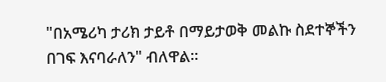"በአሜሪካ ታሪክ ታይቶ በማይታወቅ መልኩ ስደተኞችን በገፍ እናባራለን" ብለዋል።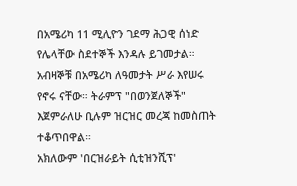በአሜሪካ 11 ሚሊዮን ገደማ ሕጋዊ ሰነድ የሌላቸው ስደተኞች እንዳሉ ይገመታል። አብዛኞቹ በአሜሪካ ለዓመታት ሥራ እየሠሩ የኖሩ ናቸው። ትራምፕ "በወንጀለኞች" እጀምራለሁ ቢሉም ዝርዝር መረጃ ከመስጠት ተቆጥበዋል።
አክለውም 'በርዝራይት ሲቲዝንሺፕ'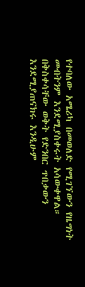የተባለው አሜሪካ በመወለድ የሚገኘውን የዜግነት መብትንም እንደሚያስቀሩት አሳውቀዋል።
በቅስቀሳቸው ወቅት የድንበር ጥበቃውን እንደሚያጠናክሩ እንዲሁም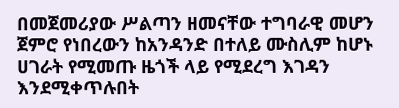በመጀመሪያው ሥልጣን ዘመናቸው ተግባራዊ መሆን ጀምሮ የነበረውን ከአንዳንድ በተለይ ሙስሊም ከሆኑ ሀገራት የሚመጡ ዜጎች ላይ የሚደረግ እገዳን እንደሚቀጥሉበት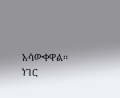አሳውቀዋል።
ነገር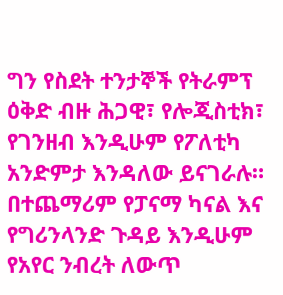ግን የስደት ተንታኞች የትራምፕ ዕቅድ ብዙ ሕጋዊ፣ የሎጂስቲክ፣ የገንዘብ እንዲሁም የፖለቲካ አንድምታ እንዳለው ይናገራሉ።
በተጨማሪም የፓናማ ካናል እና የግሪንላንድ ጉዳይ እንዲሁም የአየር ንብረት ለውጥ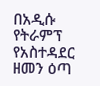በአዲሱ የትራምፕ የአስተዳደር ዘመን ዕጣ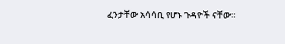ፈንታቸው አሳሳቢ የሆኑ ጉዳዮች ናቸው።